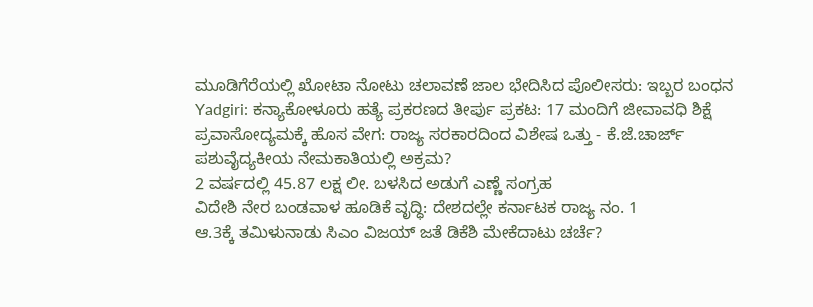ಮೂಡಿಗೆರೆಯಲ್ಲಿ ಖೋಟಾ ನೋಟು ಚಲಾವಣೆ ಜಾಲ ಭೇದಿಸಿದ ಪೊಲೀಸರು: ಇಬ್ಬರ ಬಂಧನ
Yadgiri: ಕನ್ಯಾಕೋಳೂರು ಹತ್ಯೆ ಪ್ರಕರಣದ ತೀರ್ಪು ಪ್ರಕಟ: 17 ಮಂದಿಗೆ ಜೀವಾವಧಿ ಶಿಕ್ಷೆ
ಪ್ರವಾಸೋದ್ಯಮಕ್ಕೆ ಹೊಸ ವೇಗ: ರಾಜ್ಯ ಸರಕಾರದಿಂದ ವಿಶೇಷ ಒತ್ತು - ಕೆ.ಜೆ.ಚಾರ್ಜ್
ಪಶುವೈದ್ಯಕೀಯ ನೇಮಕಾತಿಯಲ್ಲಿ ಅಕ್ರಮ?
2 ವರ್ಷದಲ್ಲಿ 45.87 ಲಕ್ಷ ಲೀ. ಬಳಸಿದ ಅಡುಗೆ ಎಣ್ಣೆ ಸಂಗ್ರಹ
ವಿದೇಶಿ ನೇರ ಬಂಡವಾಳ ಹೂಡಿಕೆ ವೃದ್ಧಿ: ದೇಶದಲ್ಲೇ ಕರ್ನಾಟಕ ರಾಜ್ಯ ನಂ. 1
ಆ.3ಕ್ಕೆ ತಮಿಳುನಾಡು ಸಿಎಂ ವಿಜಯ್ ಜತೆ ಡಿಕೆಶಿ ಮೇಕೆದಾಟು ಚರ್ಚೆ?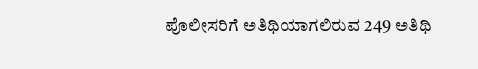ಪೊಲೀಸರಿಗೆ ಅತಿಥಿಯಾಗಲಿರುವ 249 ಅತಿಥಿ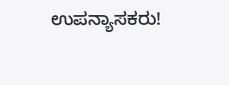ಉಪನ್ಯಾಸಕರು!